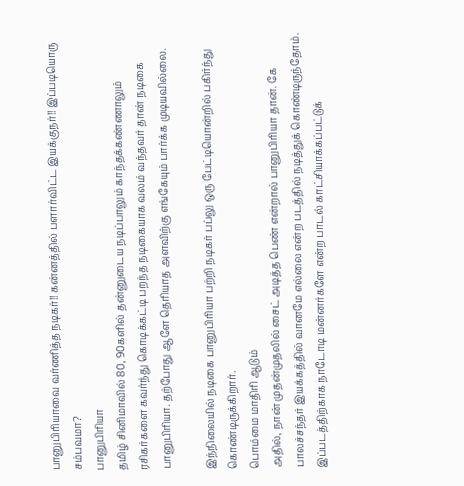பானுபிரியாவை வர்ணித்த நடிகர்!! கன்னத்தில் பளார்விட்ட இயக்குநர்!! இப்படியொரு சம்பவமா?
பானுபிரியா
தமிழ் சினிமாவில் 80, 90களில் தன்னுடைய நடிப்பாலும் காந்தக்கண்ணாலும் ரசிகர்களை கவர்ந்து கொடிக்கட்டி பறந்த நடிகையாக வலம் வந்தவர் தான் நடிகை பானுபிரியா. தற்போது ஆளே தெரியாத அளவிற்கு எங்கேயும் பார்க்க முடியவில்லை.

இந்நிலையில் நடிகை பானுபிரியா பற்றி நடிகர் பப்லு ஒரு பேட்டியொன்றில் பகிர்ந்து கொண்டிருக்கிறார்.
பொம்மை மாதிரி ஆடும்
அதில், நான் முதன்முதலில் சைட் அடித்த பெண் என்றால் பானுபிரியா தான். கே பாலச்சந்தர் இயக்கத்தில் வானமே எல்லை என்ற படத்தில் நடித்துக் கொண்டிருந்தோம். இப்படத்திற்காக நாடோடி மன்னர்களே என்ற பாடல் காட்சியாக்கப்பட்டுக்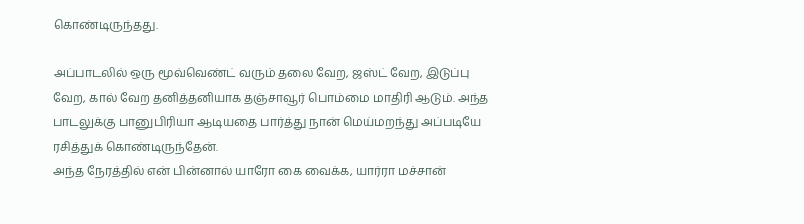கொண்டிருந்தது.

அப்பாடலில் ஒரு மூவ்வெண்ட் வரும் தலை வேற, ஜஸ்ட் வேற, இடுப்பு வேற, கால் வேற தனித்தனியாக தஞ்சாவூர் பொம்மை மாதிரி ஆடும். அந்த பாடலுக்கு பானுபிரியா ஆடியதை பார்த்து நான் மெய்மறந்து அப்படியே ரசித்துக் கொண்டிருந்தேன்.
அந்த நேரத்தில் என் பின்னால் யாரோ கை வைக்க, யார்ரா மச்சான்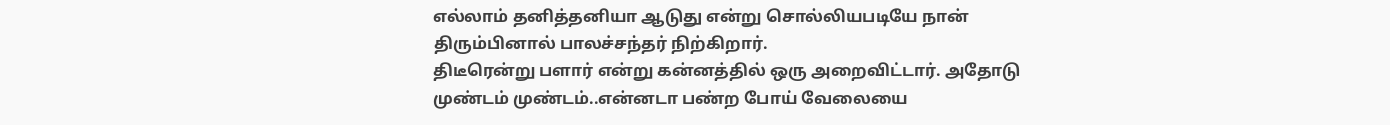எல்லாம் தனித்தனியா ஆடுது என்று சொல்லியபடியே நான் திரும்பினால் பாலச்சந்தர் நிற்கிறார்.
திடீரென்று பளார் என்று கன்னத்தில் ஒரு அறைவிட்டார். அதோடு முண்டம் முண்டம்..என்னடா பண்ற போய் வேலையை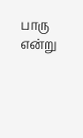பாரு என்று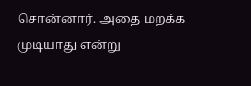சொன்னார். அதை மறக்க முடியாது என்று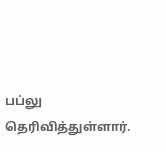பப்லு தெரிவித்துள்ளார்.